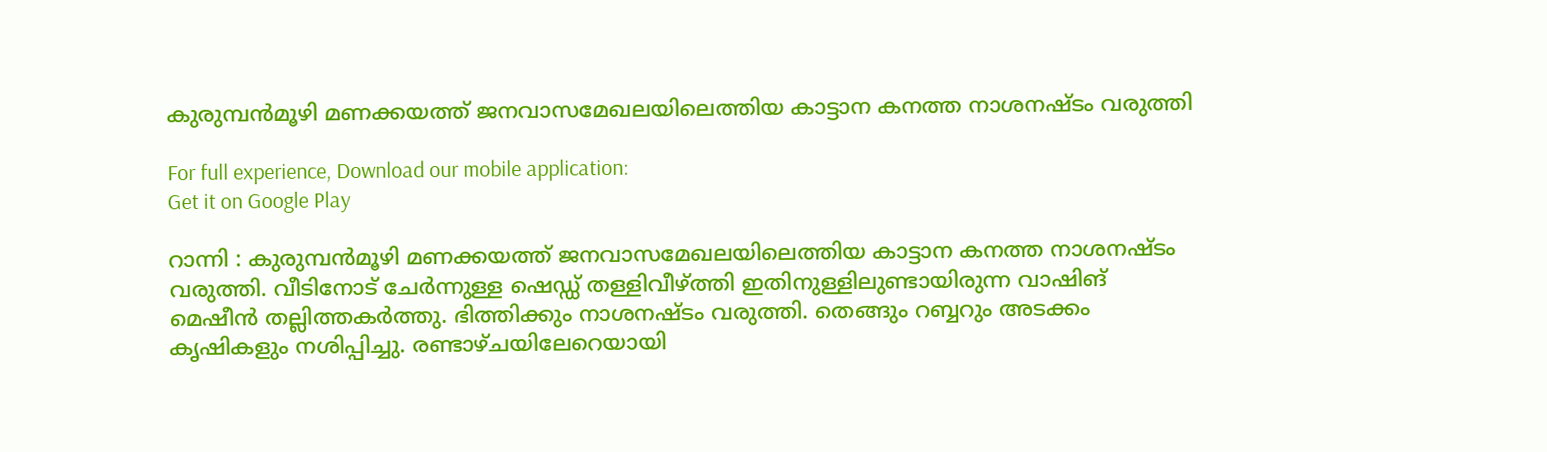കുരുമ്പൻമൂഴി മണക്കയത്ത് ജനവാസമേഖലയിലെത്തിയ കാട്ടാന കനത്ത നാശനഷ്ടം വരുത്തി

For full experience, Download our mobile application:
Get it on Google Play

റാന്നി : കുരുമ്പൻമൂഴി മണക്കയത്ത് ജനവാസമേഖലയിലെത്തിയ കാട്ടാന കനത്ത നാശനഷ്ടം വരുത്തി. വീടിനോട് ചേർന്നുള്ള ഷെഡ്ഡ് തള്ളിവീഴ്ത്തി ഇതിനുള്ളിലുണ്ടായിരുന്ന വാഷിങ് മെഷീൻ തല്ലിത്തകർത്തു. ഭിത്തിക്കും നാശനഷ്ടം വരുത്തി. തെങ്ങും റബ്ബറും അടക്കം കൃഷികളും നശിപ്പിച്ചു. രണ്ടാഴ്ചയിലേറെയായി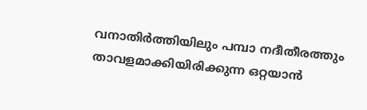വനാതിർത്തിയിലും പമ്പാ നദീതീരത്തും താവളമാക്കിയിരിക്കുന്ന ഒറ്റയാൻ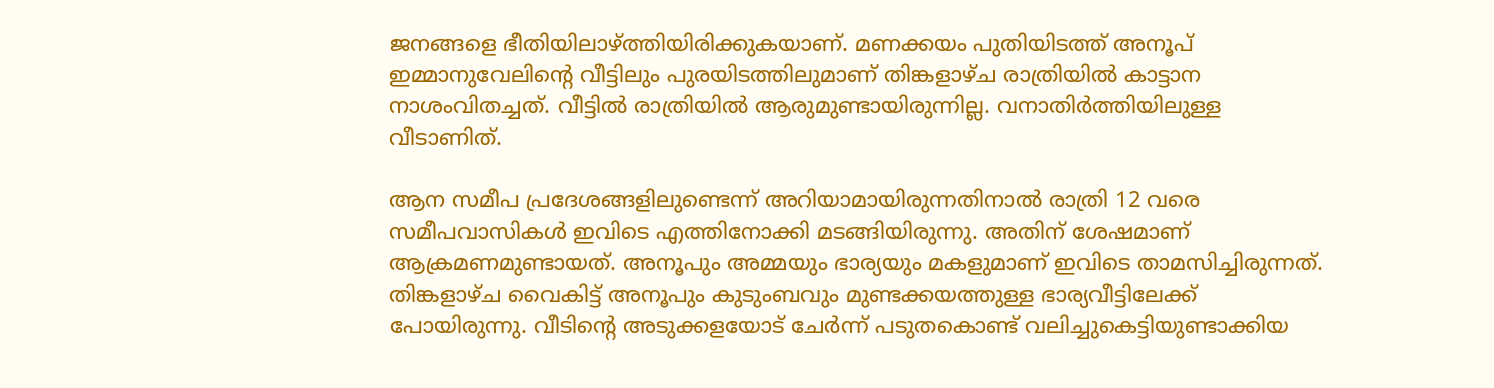ജനങ്ങളെ ഭീതിയിലാഴ്ത്തിയിരിക്കുകയാണ്. മണക്കയം പുതിയിടത്ത് അനൂപ് ഇമ്മാനുവേലിന്റെ വീട്ടിലും പുരയിടത്തിലുമാണ് തിങ്കളാഴ്ച രാത്രിയിൽ കാട്ടാന നാശംവിതച്ചത്. വീട്ടിൽ രാത്രിയിൽ ആരുമുണ്ടായിരുന്നില്ല. വനാതിർത്തിയിലുള്ള വീടാണിത്.

ആന സമീപ പ്രദേശങ്ങളിലുണ്ടെന്ന് അറിയാമായിരുന്നതിനാൽ രാത്രി 12 വരെ സമീപവാസികൾ ഇവിടെ എത്തിനോക്കി മടങ്ങിയിരുന്നു. അതിന് ശേഷമാണ് ആക്രമണമുണ്ടായത്. അനൂപും അമ്മയും ഭാര്യയും മകളുമാണ് ഇവിടെ താമസിച്ചിരുന്നത്. തിങ്കളാഴ്ച വൈകിട്ട് അനൂപും കുടുംബവും മുണ്ടക്കയത്തുള്ള ഭാര്യവീട്ടിലേക്ക് പോയിരുന്നു. വീടിന്റെ അടുക്കളയോട് ചേർന്ന് പടുതകൊണ്ട് വലിച്ചുകെട്ടിയുണ്ടാക്കിയ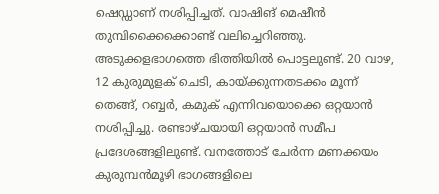ഷെഡ്ഡാണ് നശിപ്പിച്ചത്. വാഷിങ് മെഷീൻ തുമ്പിക്കൈക്കൊണ്ട് വലിച്ചെറിഞ്ഞു. അടുക്കളഭാഗത്തെ ഭിത്തിയിൽ പൊട്ടലുണ്ട്. 20 വാഴ, 12 കുരുമുളക് ചെടി, കായ്ക്കുന്നതടക്കം മൂന്ന് തെങ്ങ്, റബ്ബർ, കമുക് എന്നിവയൊക്കെ ഒറ്റയാൻ നശിപ്പിച്ചു. രണ്ടാഴ്ചയായി ഒറ്റയാൻ സമീപ പ്രദേശങ്ങളിലുണ്ട്. വനത്തോട് ചേർന്ന മണക്കയം കുരുമ്പൻമൂഴി ഭാഗങ്ങളിലെ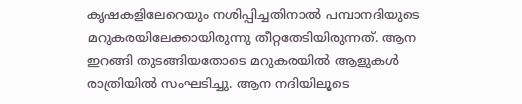കൃഷകളിലേറെയും നശിപ്പിച്ചതിനാൽ പമ്പാനദിയുടെ മറുകരയിലേക്കായിരുന്നു തീറ്റതേടിയിരുന്നത്. ആന ഇറങ്ങി തുടങ്ങിയതോടെ മറുകരയിൽ ആളുകൾ രാത്രിയിൽ സംഘടിച്ചു. ആന നദിയിലൂടെ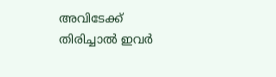അവിടേക്ക് തിരിച്ചാൽ ഇവർ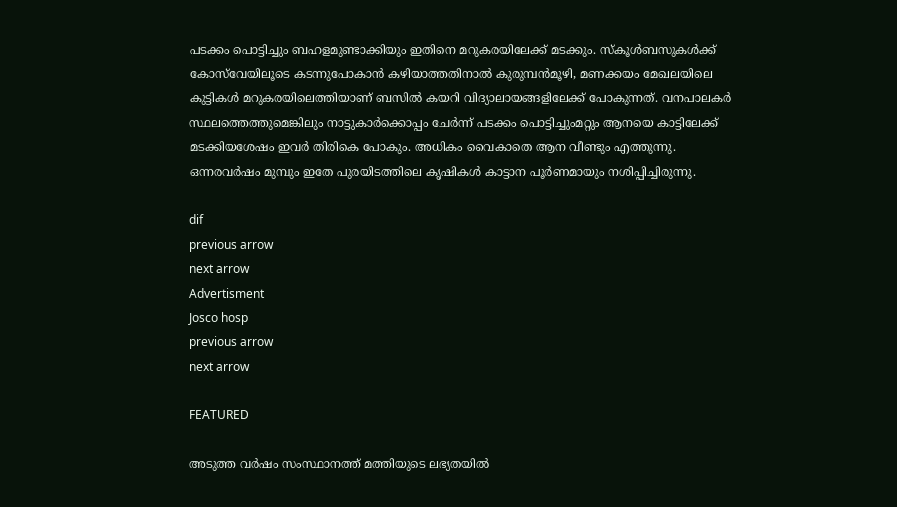പടക്കം പൊട്ടിച്ചും ബഹളമുണ്ടാക്കിയും ഇതിനെ മറുകരയിലേക്ക് മടക്കും. സ്‌കൂൾബസുകൾക്ക് കോസ്‌വേയിലൂടെ കടന്നുപോകാൻ കഴിയാത്തതിനാൽ കുരുമ്പൻമൂഴി, മണക്കയം മേഖലയിലെ കുട്ടികൾ മറുകരയിലെത്തിയാണ് ബസിൽ കയറി വിദ്യാലായങ്ങളിലേക്ക് പോകുന്നത്. വനപാലകർ സ്ഥലത്തെത്തുമെങ്കിലും നാട്ടുകാർക്കൊപ്പം ചേർന്ന് പടക്കം പൊട്ടിച്ചുംമറ്റും ആനയെ കാട്ടിലേക്ക് മടക്കിയശേഷം ഇവർ തിരികെ പോകും. അധികം വൈകാതെ ആന വീണ്ടും എത്തുന്നു. ഒന്നരവർഷം മുമ്പും ഇതേ പുരയിടത്തിലെ കൃഷികൾ കാട്ടാന പൂർണമായും നശിപ്പിച്ചിരുന്നു.

dif
previous arrow
next arrow
Advertisment
Josco hosp
previous arrow
next arrow

FEATURED

അടുത്ത വര്‍ഷം സംസ്ഥാനത്ത് മത്തിയുടെ ലഭ്യതയില്‍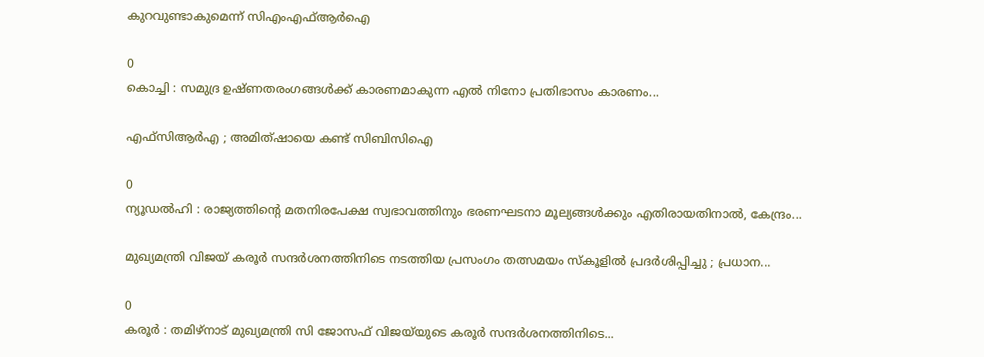കുറവുണ്ടാകുമെന്ന് സിഎംഎഫ്ആര്‍ഐ

0
കൊച്ചി : സമുദ്ര ഉഷ്ണതരംഗങ്ങള്‍ക്ക് കാരണമാകുന്ന എല്‍ നിനോ പ്രതിഭാസം കാരണം...

എഫ്സിആർഎ ; അമിത്ഷായെ കണ്ട് സിബിസിഐ

0
ന്യൂഡൽഹി : രാജ്യത്തിന്റെ മതനിരപേക്ഷ സ്വഭാവത്തിനും ഭരണഘടനാ മൂല്യങ്ങൾക്കും എതിരായതിനാൽ, കേന്ദ്രം...

മുഖ്യമന്ത്രി വിജയ് കരൂർ സന്ദർശനത്തിനിടെ നടത്തിയ പ്രസംഗം തത്സമയം സ്‌കൂളിൽ പ്രദർശിപ്പിച്ചു ; പ്രധാന...

0
കരൂർ : തമിഴ്നാട് മുഖ്യമന്ത്രി സി ജോസഫ് വിജയ്‌യുടെ കരൂർ സന്ദർശനത്തിനിടെ...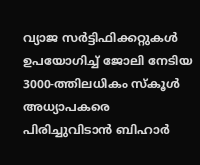വ്യാജ സർട്ടിഫിക്കറ്റുകൾ ഉപയോഗിച്ച് ജോലി നേടിയ 3000-ത്തിലധികം സ്കൂൾ അധ്യാപകരെ പിരിച്ചുവിടാൻ ബിഹാർ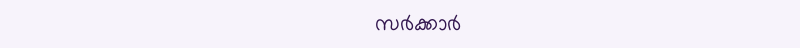സർക്കാർ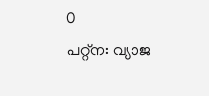0
പറ്റ്ന: വ്യാജ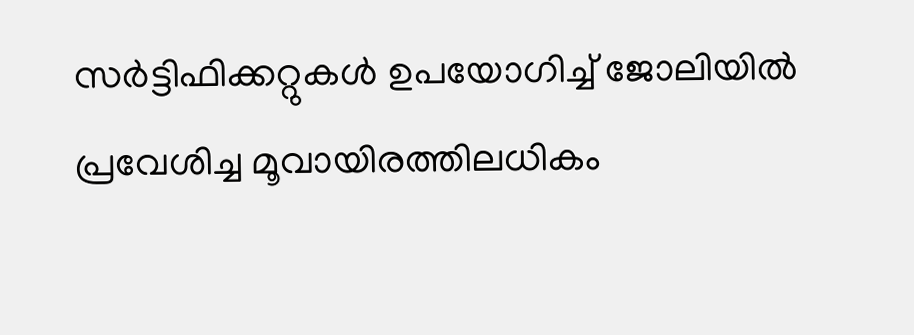സർട്ടിഫിക്കറ്റുകൾ ഉപയോഗിച്ച് ജോലിയില്‍ പ്രവേശിച്ച മൂവായിരത്തിലധികം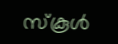സ്‌കൂള്‍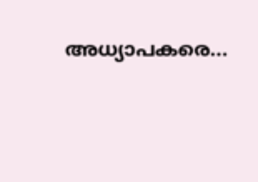അധ്യാപകരെ...